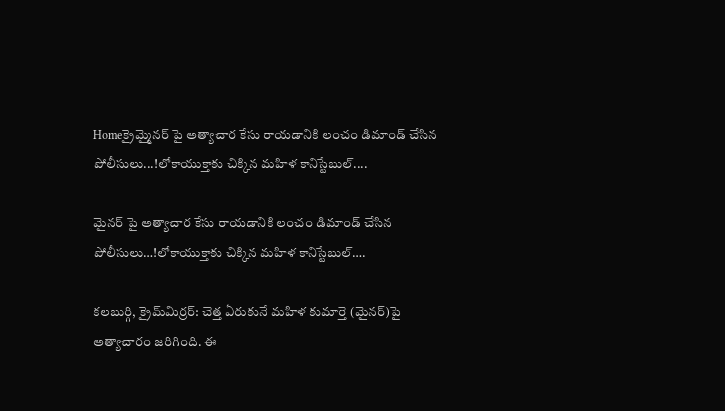Homeక్రైమ్మైనర్ పై అత్యాచార కేసు రాయ‌డానికి లంచం డిమాండ్ చేసిన పోలీసులు...!లోకాయుక్తాకు చిక్కిన మ‌హిళ కానిస్టేబుల్‌....

మైనర్ పై అత్యాచార కేసు రాయ‌డానికి లంచం డిమాండ్ చేసిన పోలీసులు…!లోకాయుక్తాకు చిక్కిన మ‌హిళ కానిస్టేబుల్‌….

కలబుర్గి, క్రైమ్‌మిర్ర‌ర్‌: చెత్త ఏరుకునే మహిళ కుమార్తె (మైనర్)పై అత్యాచారం జరిగింది. ఈ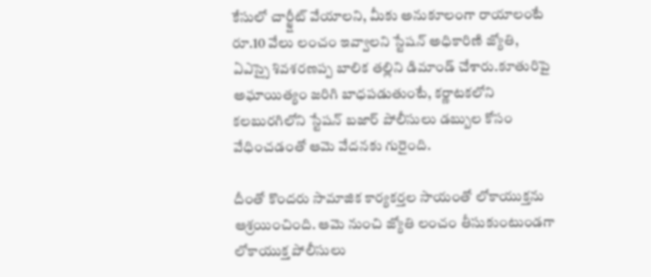కేసులో చార్జ్షీట్ వేయాలని, మీకు అనుకూలంగా రాయాలంటే రూ.10 వేలు లంచం ఇవ్వాలని స్టేషన్ అధికారిణి జ్యోతి, ఏఎస్సై శివశరణప్ప బాలిక తల్లిని డిమాండ్ చేశారు.కూతురిపై అఘాయిత్యం జరిగి బాధపడుతుంటే, కర్ణాటకలోని కలబురగిలోని స్టేషన్ బజార్ పోలీసులు డబ్బుల కోసం వేధించడంతో ఆమె వేదనకు గురైంది.

దీంతో కొందరు సామాజిక కార్యకర్తల సాయంతో లోకాయుక్తను ఆశ్రయించింది. ఆమె నుంచి జ్యోతి లంచం తీసుకుంటుండగా లోకాయుక్త పోలీసులు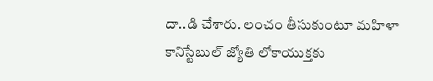దా..డి చేశారు. లంచం తీసుకుంటూ మహిళా కానిస్టేబుల్ జ్యోతి లోకాయుక్తకు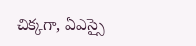చిక్కగా, ఏఎస్సై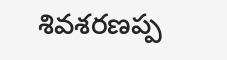శివశరణప్ప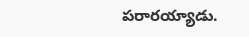పరారయ్యాడు.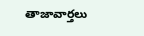తాజావార్తలు